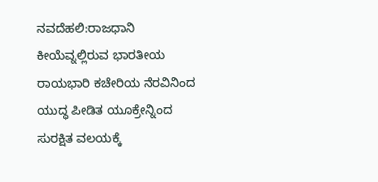ನವದೆಹಲಿ:ರಾಜಧಾನಿ ಕೀಯೆವ್ನಲ್ಲಿರುವ ಭಾರತೀಯ ರಾಯಭಾರಿ ಕಚೇರಿಯ ನೆರವಿನಿಂದ ಯುದ್ಧ ಪೀಡಿತ ಯೂಕ್ರೇನ್ನಿಂದ ಸುರಕ್ಷಿತ ವಲಯಕ್ಕೆ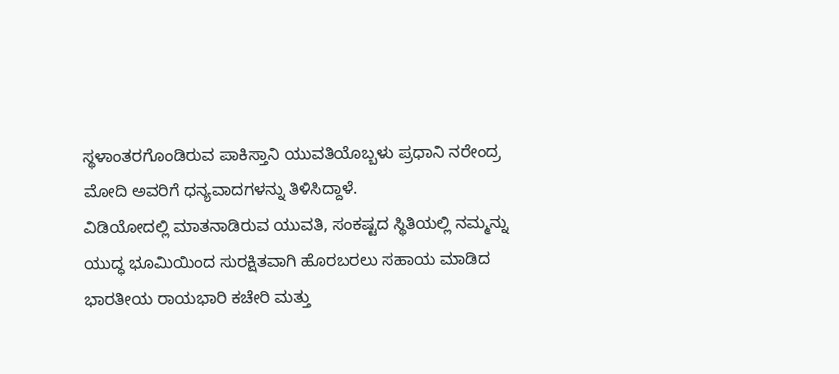ಸ್ಥಳಾಂತರಗೊಂಡಿರುವ ಪಾಕಿಸ್ತಾನಿ ಯುವತಿಯೊಬ್ಬಳು ಪ್ರಧಾನಿ ನರೇಂದ್ರ ಮೋದಿ ಅವರಿಗೆ ಧನ್ಯವಾದಗಳನ್ನು ತಿಳಿಸಿದ್ದಾಳೆ.
ವಿಡಿಯೋದಲ್ಲಿ ಮಾತನಾಡಿರುವ ಯುವತಿ, ಸಂಕಷ್ಟದ ಸ್ಥಿತಿಯಲ್ಲಿ ನಮ್ಮನ್ನು ಯುದ್ಧ ಭೂಮಿಯಿಂದ ಸುರಕ್ಷಿತವಾಗಿ ಹೊರಬರಲು ಸಹಾಯ ಮಾಡಿದ ಭಾರತೀಯ ರಾಯಭಾರಿ ಕಚೇರಿ ಮತ್ತು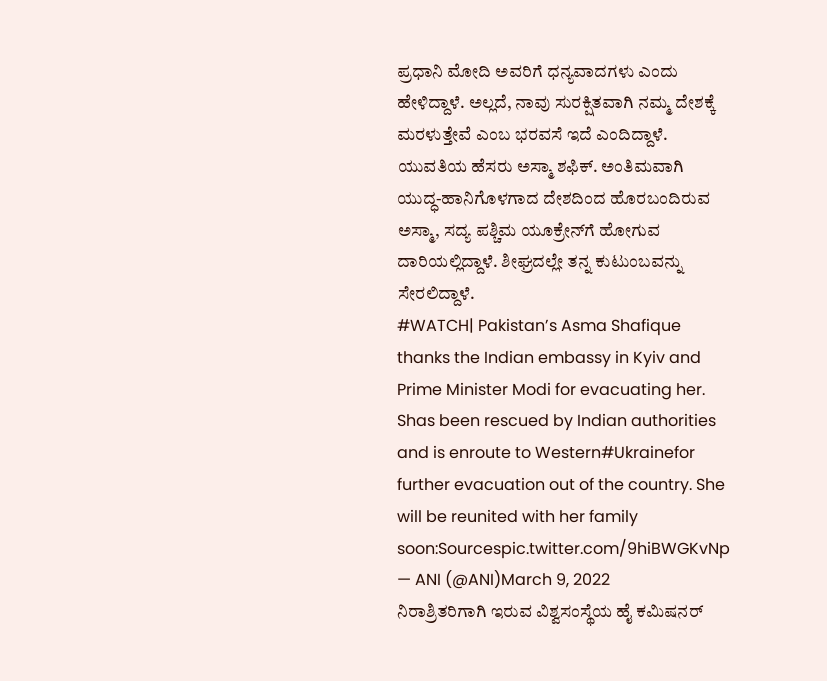ಪ್ರಧಾನಿ ಮೋದಿ ಅವರಿಗೆ ಧನ್ಯವಾದಗಳು ಎಂದು ಹೇಳಿದ್ದಾಳೆ. ಅಲ್ಲದೆ, ನಾವು ಸುರಕ್ಷಿತವಾಗಿ ನಮ್ಮ ದೇಶಕ್ಕೆ ಮರಳುತ್ತೇವೆ ಎಂಬ ಭರವಸೆ ಇದೆ ಎಂದಿದ್ದಾಳೆ.
ಯುವತಿಯ ಹೆಸರು ಅಸ್ಮಾ ಶಫಿಕ್. ಅಂತಿಮವಾಗಿ ಯುದ್ಧ-ಹಾನಿಗೊಳಗಾದ ದೇಶದಿಂದ ಹೊರಬಂದಿರುವ ಅಸ್ಮಾ, ಸದ್ಯ ಪಶ್ಚಿಮ ಯೂಕ್ರೇನ್‌ಗೆ ಹೋಗುವ ದಾರಿಯಲ್ಲಿದ್ದಾಳೆ. ಶೀಘ್ರದಲ್ಲೇ ತನ್ನ ಕುಟುಂಬವನ್ನು ಸೇರಲಿದ್ದಾಳೆ.
#WATCH| Pakistan’s Asma Shafique thanks the Indian embassy in Kyiv and Prime Minister Modi for evacuating her.
Shas been rescued by Indian authorities and is enroute to Western#Ukrainefor further evacuation out of the country. She will be reunited with her family soon:Sourcespic.twitter.com/9hiBWGKvNp
— ANI (@ANI)March 9, 2022
ನಿರಾಶ್ರಿತರಿಗಾಗಿ ಇರುವ ವಿಶ್ವಸಂಸ್ಥೆಯ ಹೈ ಕಮಿಷನರ್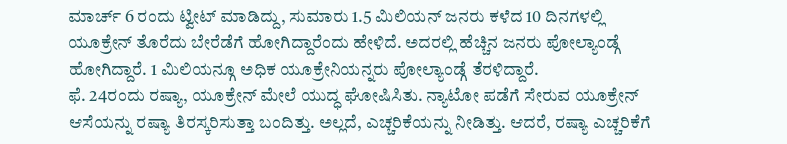ಮಾರ್ಚ್ 6 ರಂದು ಟ್ವೀಟ್ ಮಾಡಿದ್ದು, ಸುಮಾರು 1.5 ಮಿಲಿಯನ್ ಜನರು ಕಳೆದ 10 ದಿನಗಳಲ್ಲಿ ಯೂಕ್ರೇನ್ ತೊರೆದು ಬೇರೆಡೆಗೆ ಹೋಗಿದ್ದಾರೆಂದು ಹೇಳಿದೆ. ಅದರಲ್ಲಿ ಹೆಚ್ಚಿನ ಜನರು ಪೋಲ್ಯಾಂಡ್ಗೆ ಹೋಗಿದ್ದಾರೆ. 1 ಮಿಲಿಯನ್ಗೂ ಅಧಿಕ ಯೂಕ್ರೇನಿಯನ್ನರು ಪೋಲ್ಯಾಂಡ್ಗೆ ತೆರಳಿದ್ದಾರೆ.
ಫೆ. 24ರಂದು ರಷ್ಯಾ, ಯೂಕ್ರೇನ್ ಮೇಲೆ ಯುದ್ಧ ಘೋಷಿಸಿತು. ನ್ಯಾಟೋ ಪಡೆಗೆ ಸೇರುವ ಯೂಕ್ರೇನ್ ಆಸೆಯನ್ನು ರಷ್ಯಾ ತಿರಸ್ಕರಿಸುತ್ತಾ ಬಂದಿತ್ತು. ಅಲ್ಲದೆ, ಎಚ್ಚರಿಕೆಯನ್ನು ನೀಡಿತ್ತು. ಆದರೆ, ರಷ್ಯಾ ಎಚ್ಚರಿಕೆಗೆ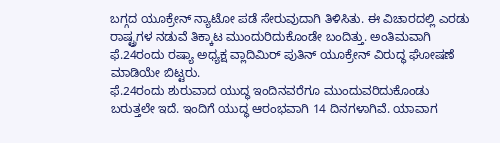ಬಗ್ಗದ ಯೂಕ್ರೇನ್ ನ್ಯಾಟೋ ಪಡೆ ಸೇರುವುದಾಗಿ ತಿಳಿಸಿತು. ಈ ವಿಚಾರದಲ್ಲಿ ಎರಡು ರಾಷ್ಟ್ರಗಳ ನಡುವೆ ತಿಕ್ಕಾಟ ಮುಂದುರಿದುಕೊಂಡೇ ಬಂದಿತ್ತು. ಅಂತಿಮವಾಗಿ ಫೆ.24ರಂದು ರಷ್ಯಾ ಅಧ್ಯಕ್ಷ ವ್ಲಾದಿಮಿರ್ ಪುತಿನ್ ಯೂಕ್ರೇನ್ ವಿರುದ್ಧ ಘೋಷಣೆ ಮಾಡಿಯೇ ಬಿಟ್ಟರು.
ಫೆ.24ರಂದು ಶುರುವಾದ ಯುದ್ಧ ಇಂದಿನವರೆಗೂ ಮುಂದುವರಿದುಕೊಂಡು ಬರುತ್ತಲೇ ಇದೆ. ಇಂದಿಗೆ ಯುದ್ಧ ಆರಂಭವಾಗಿ 14 ದಿನಗಳಾಗಿವೆ. ಯಾವಾಗ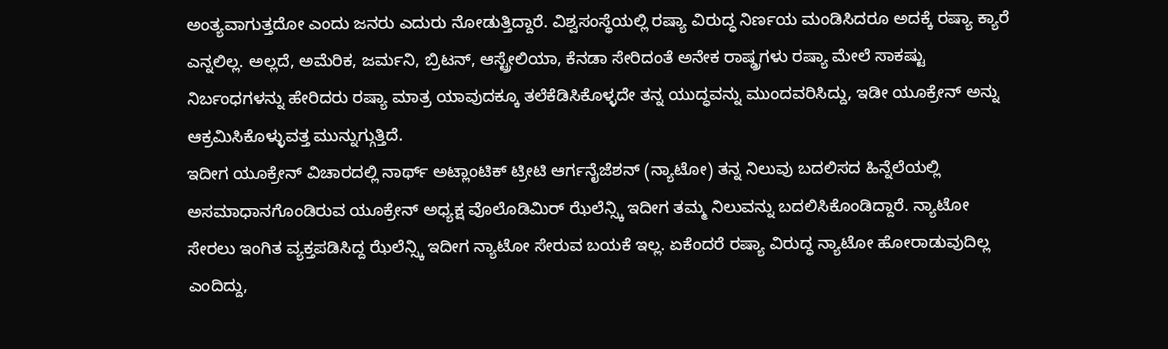ಅಂತ್ಯವಾಗುತ್ತದೋ ಎಂದು ಜನರು ಎದುರು ನೋಡುತ್ತಿದ್ದಾರೆ. ವಿಶ್ವಸಂಸ್ಥೆಯಲ್ಲಿ ರಷ್ಯಾ ವಿರುದ್ಧ ನಿರ್ಣಯ ಮಂಡಿಸಿದರೂ ಅದಕ್ಕೆ ರಷ್ಯಾ ಕ್ಯಾರೆ ಎನ್ನಲಿಲ್ಲ. ಅಲ್ಲದೆ, ಅಮೆರಿಕ, ಜರ್ಮನಿ, ಬ್ರಿಟನ್, ಆಸ್ಟ್ರೇಲಿಯಾ, ಕೆನಡಾ ಸೇರಿದಂತೆ ಅನೇಕ ರಾಷ್ಡ್ರಗಳು ರಷ್ಯಾ ಮೇಲೆ ಸಾಕಷ್ಟು ನಿರ್ಬಂಧಗಳನ್ನು ಹೇರಿದರು ರಷ್ಯಾ ಮಾತ್ರ ಯಾವುದಕ್ಕೂ ತಲೆಕೆಡಿಸಿಕೊಳ್ಳದೇ ತನ್ನ ಯುದ್ಧವನ್ನು ಮುಂದವರಿಸಿದ್ದು, ಇಡೀ ಯೂಕ್ರೇನ್ ಅನ್ನು ಆಕ್ರಮಿಸಿಕೊಳ್ಳುವತ್ತ ಮುನ್ನುಗ್ಗುತ್ತಿದೆ.
ಇದೀಗ ಯೂಕ್ರೇನ್ ವಿಚಾರದಲ್ಲಿ ನಾರ್ಥ್ ಅಟ್ಲಾಂಟಿಕ್ ಟ್ರೀಟಿ ಆರ್ಗನೈಜೆಶನ್ (ನ್ಯಾಟೋ) ತನ್ನ ನಿಲುವು ಬದಲಿಸದ ಹಿನ್ನೆಲೆಯಲ್ಲಿ ಅಸಮಾಧಾನಗೊಂಡಿರುವ ಯೂಕ್ರೇನ್ ಅಧ್ಯಕ್ಷ ವೊಲೊಡಿಮಿರ್ ಝೆಲೆನ್ಸ್ಕಿ ಇದೀಗ ತಮ್ಮ ನಿಲುವನ್ನು ಬದಲಿಸಿಕೊಂಡಿದ್ದಾರೆ. ನ್ಯಾಟೋ ಸೇರಲು ಇಂಗಿತ ವ್ಯಕ್ತಪಡಿಸಿದ್ದ ಝೆಲೆನ್ಸ್ಕಿ ಇದೀಗ ನ್ಯಾಟೋ ಸೇರುವ ಬಯಕೆ ಇಲ್ಲ. ಏಕೆಂದರೆ ರಷ್ಯಾ ವಿರುದ್ಧ ನ್ಯಾಟೋ ಹೋರಾಡುವುದಿಲ್ಲ ಎಂದಿದ್ದು,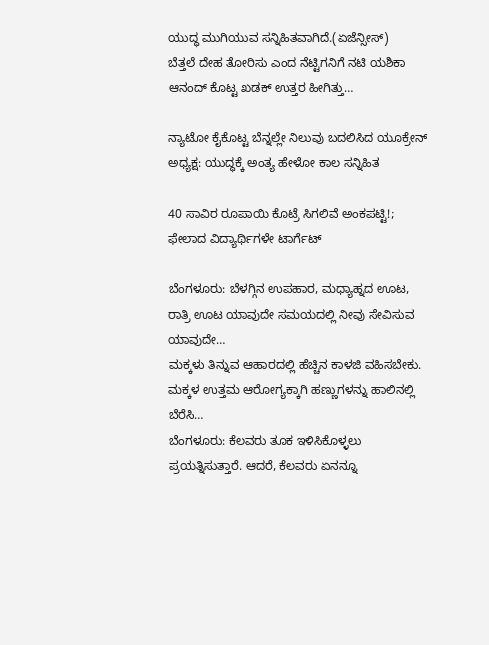ಯುದ್ಧ ಮುಗಿಯುವ ಸನ್ನಿಹಿತವಾಗಿದೆ.(ಏಜೆನ್ಸೀಸ್)
ಬೆತ್ತಲೆ ದೇಹ ತೋರಿಸು ಎಂದ ನೆಟ್ಟಿಗನಿಗೆ ನಟಿ ಯಶಿಕಾ ಆನಂದ್ ಕೊಟ್ಟ ಖಡಕ್ ಉತ್ತರ ಹೀಗಿತ್ತು…

ನ್ಯಾಟೋ ಕೈಕೊಟ್ಟ ಬೆನ್ನಲ್ಲೇ ನಿಲುವು ಬದಲಿಸಿದ ಯೂಕ್ರೇನ್ ಅಧ್ಯಕ್ಷ: ಯುದ್ಧಕ್ಕೆ ಅಂತ್ಯ ಹೇಳೋ ಕಾಲ ಸನ್ನಿಹಿತ

40 ಸಾವಿರ ರೂಪಾಯಿ ಕೊಟ್ರೆ ಸಿಗಲಿವೆ ಅಂಕಪಟ್ಟಿ!; ಫೇಲಾದ ವಿದ್ಯಾರ್ಥಿಗಳೇ ಟಾರ್ಗೆಟ್

ಬೆಂಗಳೂರು: ಬೆಳಗ್ಗಿನ ಉಪಹಾರ, ಮಧ್ಯಾಹ್ನದ ಊಟ, ರಾತ್ರಿ ಊಟ ಯಾವುದೇ ಸಮಯದಲ್ಲಿ ನೀವು ಸೇವಿಸುವ ಯಾವುದೇ…
ಮಕ್ಕಳು ತಿನ್ನುವ ಆಹಾರದಲ್ಲಿ ಹೆಚ್ಚಿನ ಕಾಳಜಿ ವಹಿಸಬೇಕು. ಮಕ್ಕಳ ಉತ್ತಮ ಆರೋಗ್ಯಕ್ಕಾಗಿ ಹಣ್ಣುಗಳನ್ನು ಹಾಲಿನಲ್ಲಿ ಬೆರೆಸಿ…
ಬೆಂಗಳೂರು: ಕೆಲವರು ತೂಕ ಇಳಿಸಿಕೊಳ್ಳಲು ಪ್ರಯತ್ನಿಸುತ್ತಾರೆ. ಆದರೆ, ಕೆಲವರು ಏನನ್ನೂ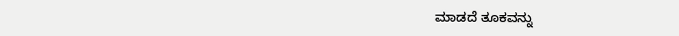ಮಾಡದೆ ತೂಕವನ್ನು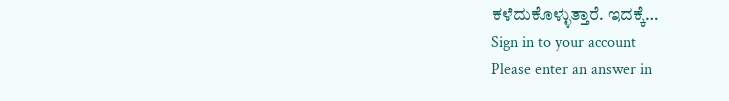ಕಳೆದುಕೊಳ್ಳುತ್ತಾರೆ. ಇದಕ್ಕೆ…
Sign in to your account
Please enter an answer in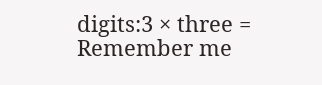digits:3 × three =
Remember me